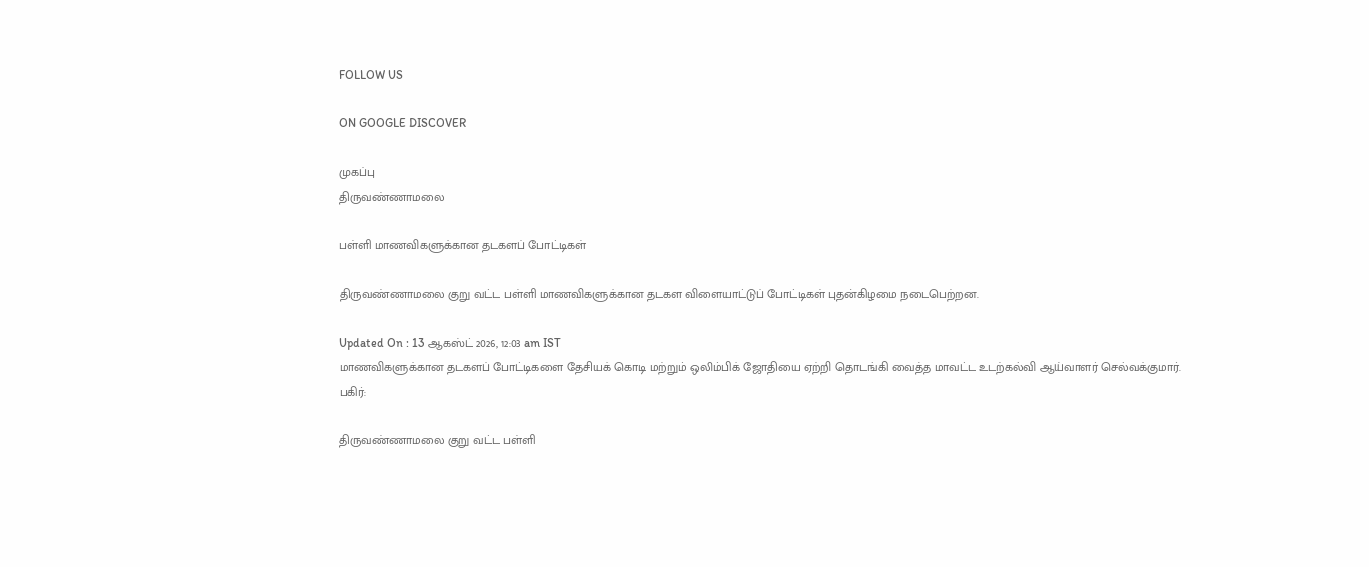FOLLOW US

ON GOOGLE DISCOVER

முகப்பு
திருவண்ணாமலை

பள்ளி மாணவிகளுக்கான தடகளப் போட்டிகள்

திருவண்ணாமலை குறு வட்ட பள்ளி மாணவிகளுக்கான தடகள விளையாட்டுப் போட்டிகள் புதன்கிழமை நடைபெற்றன.

Updated On : 13 ஆகஸ்ட் 2026, 12:03 am IST
மாணவிகளுக்கான தடகளப் போட்டிகளை தேசியக் கொடி மற்றும் ஒலிம்பிக் ஜோதியை ஏற்றி தொடங்கி வைத்த மாவட்ட உடற்கல்வி ஆய்வாளர் செல்வக்குமார்.
பகிர்:

திருவண்ணாமலை குறு வட்ட பள்ளி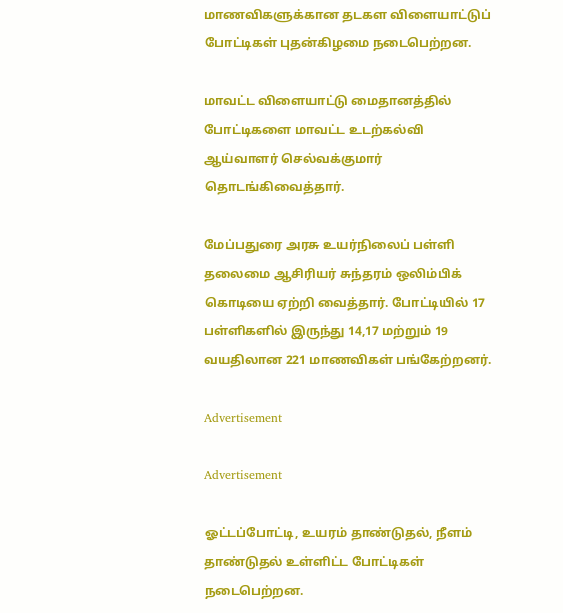மாணவிகளுக்கான தடகள விளையாட்டுப் போட்டிகள் புதன்கிழமை நடைபெற்றன.

மாவட்ட விளையாட்டு மைதானத்தில் போட்டிகளை மாவட்ட உடற்கல்வி ஆய்வாளர் செல்வக்குமார் தொடங்கிவைத்தார்.

மேப்பதுரை அரசு உயர்நிலைப் பள்ளி தலைமை ஆசிரியர் சுந்தரம் ஒலிம்பிக் கொடியை ஏற்றி வைத்தார். போட்டியில் 17 பள்ளிகளில் இருந்து 14,17 மற்றும் 19 வயதிலான 221 மாணவிகள் பங்கேற்றனர்.

Advertisement

Advertisement

ஓட்டப்போட்டி, உயரம் தாண்டுதல், நீளம் தாண்டுதல் உள்ளிட்ட போட்டிகள் நடைபெற்றன.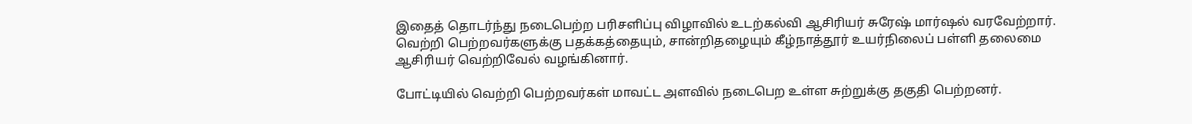இதைத் தொடர்ந்து நடைபெற்ற பரிசளிப்பு விழாவில் உடற்கல்வி ஆசிரியர் சுரேஷ் மார்ஷல் வரவேற்றார். வெற்றி பெற்றவர்களுக்கு பதக்கத்தையும், சான்றிதழையும் கீழ்நாத்தூர் உயர்நிலைப் பள்ளி தலைமை ஆசிரியர் வெற்றிவேல் வழங்கினார்.

போட்டியில் வெற்றி பெற்றவர்கள் மாவட்ட அளவில் நடைபெற உள்ள சுற்றுக்கு தகுதி பெற்றனர்.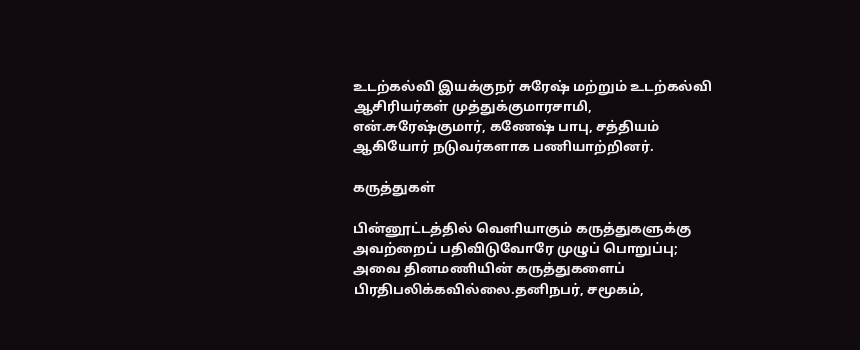உடற்கல்வி இயக்குநர் சுரேஷ் மற்றும் உடற்கல்வி ஆசிரியர்கள் முத்துக்குமாரசாமி, என்.சுரேஷ்குமார், கணேஷ் பாபு, சத்தியம் ஆகியோர் நடுவர்களாக பணியாற்றினர்.

கருத்துகள்

பின்னூட்டத்தில் வெளியாகும் கருத்துகளுக்கு அவற்றைப் பதிவிடுவோரே முழுப் பொறுப்பு; அவை தினமணியின் கருத்துகளைப் பிரதிபலிக்கவில்லை.தனிநபர், சமூகம்,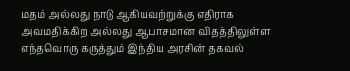மதம் அல்லது நாடு ஆகியவற்றுக்கு எதிராக அவமதிக்கிற அல்லது ஆபாசமான விதத்திலுள்ள எந்தவொரு கருத்தும் இந்திய அரசின் தகவல்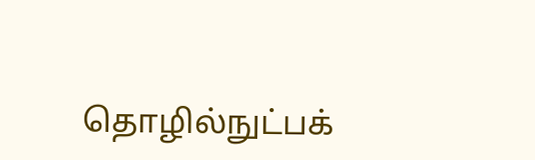தொழில்நுட்பக்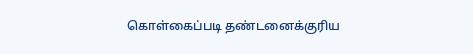கொள்கைப்படி தண்டனைக்குரிய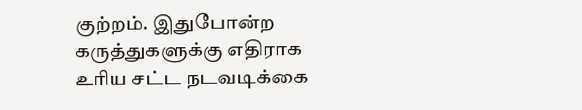குற்றம். இதுபோன்ற கருத்துகளுக்கு எதிராக உரிய சட்ட நடவடிக்கை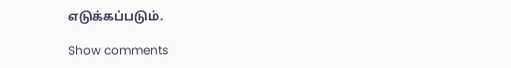எடுக்கப்படும்.

Show comments